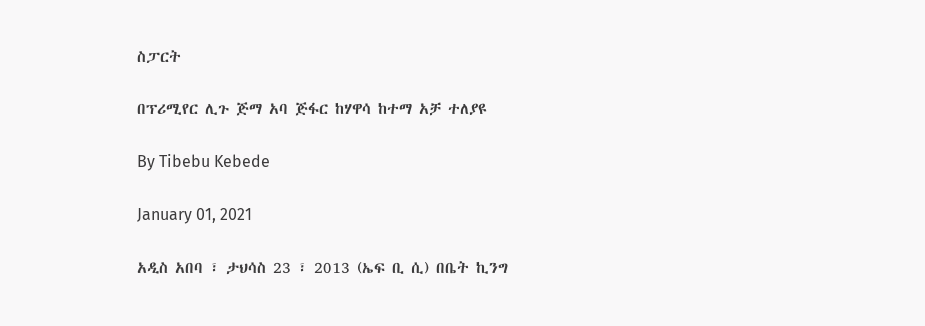ስፓርት

በፕሪሚየር ሊጉ ጅማ አባ ጅፋር ከሃዋሳ ከተማ አቻ ተለያዩ

By Tibebu Kebede

January 01, 2021

አዲስ አበባ ፣ ታህሳስ 23 ፣ 2013 (ኤፍ ቢ ሲ) በቤት ኪንግ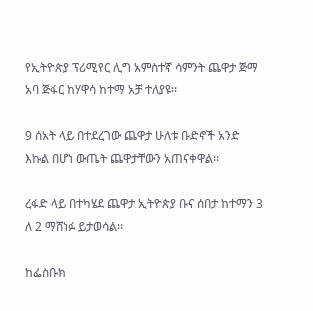የኢትዮጵያ ፕሪሚየር ሊግ አምስተኛ ሳምንት ጨዋታ ጅማ አባ ጅፋር ከሃዋሳ ከተማ አቻ ተለያዩ፡፡

9 ሰአት ላይ በተደረገው ጨዋታ ሁለቱ ቡድኖች አንድ እኩል በሆነ ውጤት ጨዋታቸውን አጠናቀዋል፡፡

ረፋድ ላይ በተካሄደ ጨዋታ ኢትዮጵያ ቡና ሰበታ ከተማን 3 ለ 2 ማሸነፉ ይታወሳል፡፡

ከፌስቡክ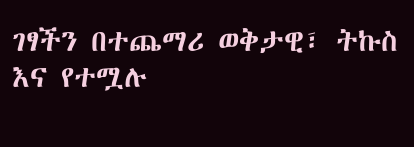ገፃችን በተጨማሪ ወቅታዊ፣ ትኩስ እና የተሟሉ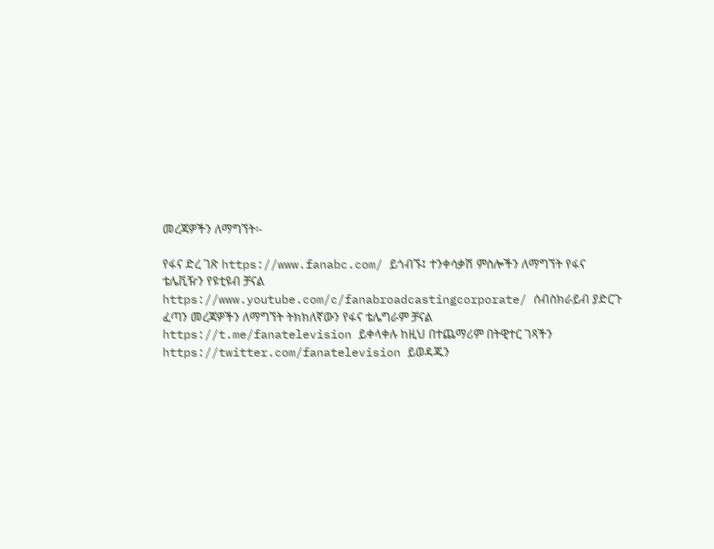መረጃዎችን ለማግኘት፡-

የፋና ድረ ገጽ https://www.fanabc.com/ ይጎብኙ፤ ተንቀሳቃሽ ምስሎችን ለማግኘት የፋና ቴሌቪዥን የዩቲዩብ ቻናል https://www.youtube.com/c/fanabroadcastingcorporate/ ሰብስክራይብ ያድርጉ ፈጣን መረጃዎችን ለማግኘት ትክክለኛውን የፋና ቴሌግራም ቻናል https://t.me/fanatelevision ይቀላቀሉ ከዚህ በተጨማሪም በትዊተር ገጻችን https://twitter.com/fanatelevision ይወዳጁን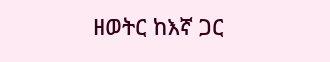ዘወትር ከእኛ ጋር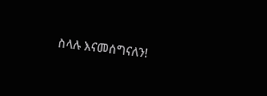ስላሉ እናመሰግናለን!